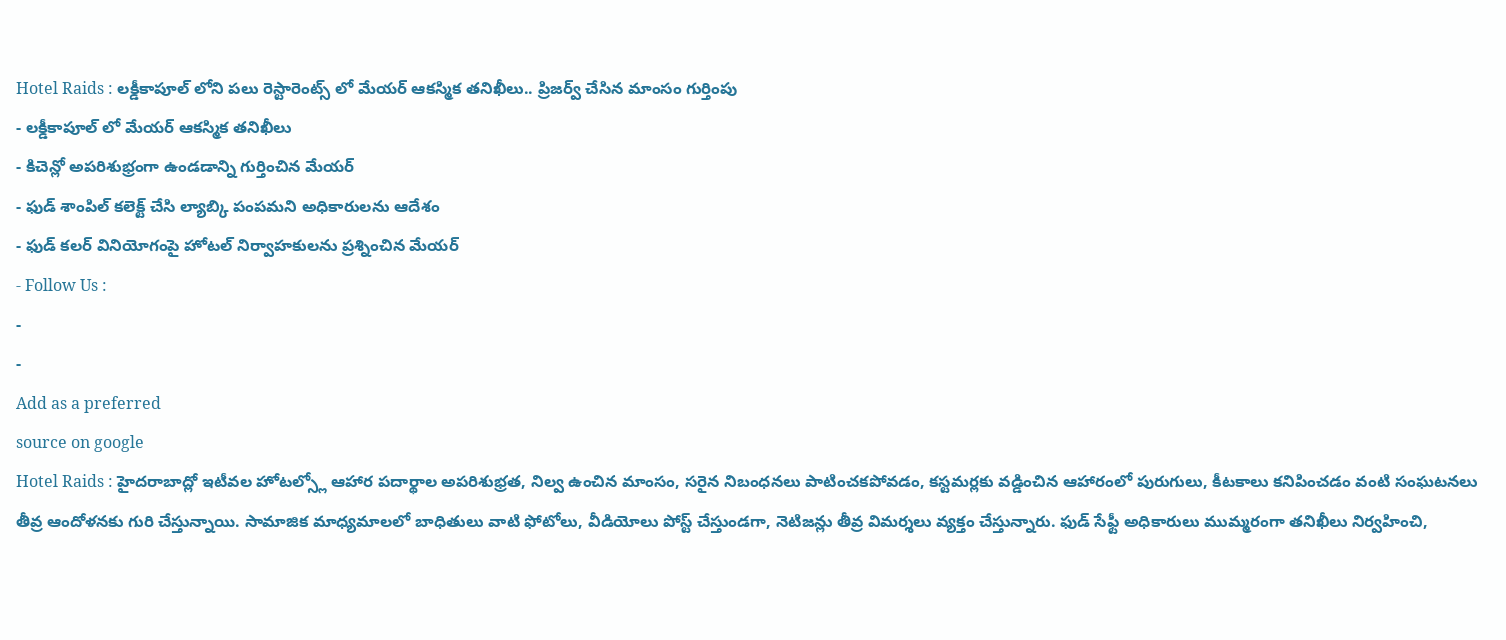Hotel Raids : లక్డీకాపూల్ లోని పలు రెస్టారెంట్స్ లో మేయర్ ఆకస్మిక తనిఖీలు.. ప్రిజర్వ్ చేసిన మాంసం గుర్తింపు
- లక్డీకాపూల్ లో మేయర్ ఆకస్మిక తనిఖీలు
- కిచెన్లో అపరిశుభ్రంగా ఉండడాన్ని గుర్తించిన మేయర్
- ఫుడ్ శాంపిల్ కలెక్ట్ చేసి ల్యాబ్కి పంపమని అధికారులను ఆదేశం
- ఫుడ్ కలర్ వినియోగంపై హోటల్ నిర్వాహకులను ప్రశ్నించిన మేయర్
- Follow Us :
-
-
Add as a preferred
source on google
Hotel Raids : హైదరాబాద్లో ఇటీవల హోటల్స్లో ఆహార పదార్థాల అపరిశుభ్రత, నిల్వ ఉంచిన మాంసం, సరైన నిబంధనలు పాటించకపోవడం, కస్టమర్లకు వడ్డించిన ఆహారంలో పురుగులు, కీటకాలు కనిపించడం వంటి సంఘటనలు తీవ్ర ఆందోళనకు గురి చేస్తున్నాయి. సామాజిక మాధ్యమాలలో బాధితులు వాటి ఫోటోలు, వీడియోలు పోస్ట్ చేస్తుండగా, నెటిజన్లు తీవ్ర విమర్శలు వ్యక్తం చేస్తున్నారు. ఫుడ్ సేఫ్టీ అధికారులు ముమ్మరంగా తనిఖీలు నిర్వహించి,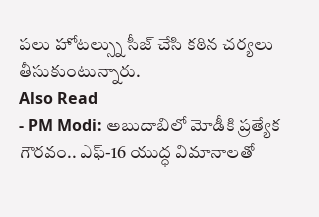పలు హోటల్స్ను సీజ్ చేసి కఠిన చర్యలు తీసుకుంటున్నారు.
Also Read
- PM Modi: అబుదాబిలో మోడీకి ప్రత్యేక గౌరవం.. ఎఫ్-16 యుద్ధ విమానాలతో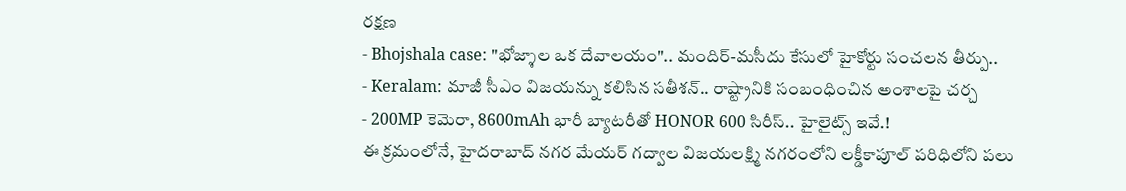రక్షణ
- Bhojshala case: "భోజ్శాల ఒక దేవాలయం".. మందిర్-మసీదు కేసులో హైకోర్టు సంచలన తీర్పు..
- Keralam: మాజీ సీఎం విజయన్ను కలిసిన సతీశన్.. రాష్ట్రానికి సంబంధించిన అంశాలపై చర్చ
- 200MP కెమెరా, 8600mAh భారీ బ్యాటరీతో HONOR 600 సిరీస్.. హైలైట్స్ ఇవే.!
ఈ క్రమంలోనే, హైదరాబాద్ నగర మేయర్ గద్వాల విజయలక్ష్మి నగరంలోని లక్డీకాపూల్ పరిధిలోని పలు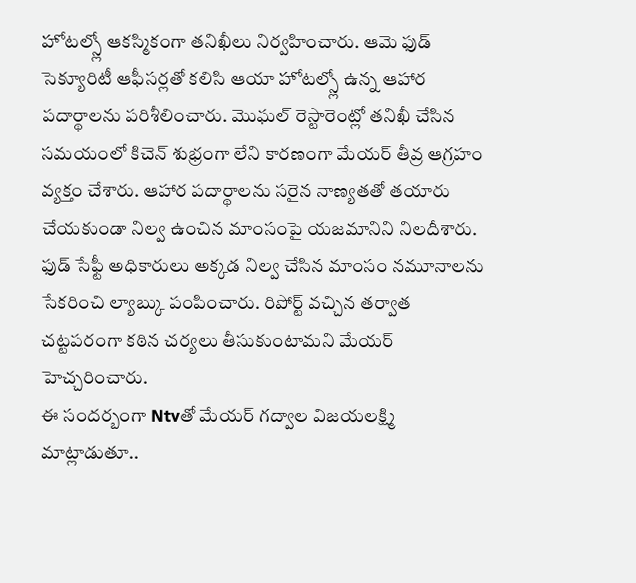హోటల్స్లో ఆకస్మికంగా తనిఖీలు నిర్వహించారు. ఆమె ఫుడ్ సెక్యూరిటీ ఆఫీసర్లతో కలిసి ఆయా హోటల్స్లో ఉన్న ఆహార పదార్థాలను పరిశీలించారు. మొఘల్ రెస్టారెంట్లో తనిఖీ చేసిన సమయంలో కిచెన్ శుభ్రంగా లేని కారణంగా మేయర్ తీవ్ర ఆగ్రహం వ్యక్తం చేశారు. ఆహార పదార్థాలను సరైన నాణ్యతతో తయారు చేయకుండా నిల్వ ఉంచిన మాంసంపై యజమానిని నిలదీశారు. ఫుడ్ సేఫ్టీ అధికారులు అక్కడ నిల్వ చేసిన మాంసం నమూనాలను సేకరించి ల్యాబ్కు పంపించారు. రిపోర్ట్ వచ్చిన తర్వాత చట్టపరంగా కఠిన చర్యలు తీసుకుంటామని మేయర్ హెచ్చరించారు.
ఈ సందర్బంగా Ntvతో మేయర్ గద్వాల విజయలక్ష్మి మాట్లాడుతూ..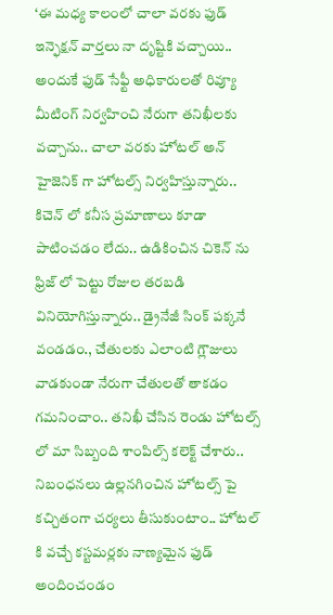‘ఈ మధ్య కాలంలో చాలా వరకు ఫుడ్ ఇన్ఫెక్షన్ వార్తలు నా దృష్టికి వచ్చాయి.. అందుకే ఫుడ్ సేఫ్టీ అధికారులతో రివ్యూ మీటింగ్ నిర్వహించి నేరుగా తనిఖీలకు వచ్చాను.. చాలా వరకు హోటల్ అన్ హైజెనిక్ గా హోటల్స్ నిర్వహిస్తున్నారు.. కిచెన్ లో కనీస ప్రమాణాలు కూడా పాటించడం లేదు.. ఉడికించిన చికెన్ ను ఫ్రిజ్ లో పెట్టు రోజుల తరబడి వినియోగిస్తున్నారు.. డ్రైనేజీ సింక్ పక్కనే వండడం., చేతులకు ఎలాంటి గ్లౌజులు వాడకుండా నేరుగా చేతులతో తాకడం గమనించాం.. తనిఖీ చేసిన రెండు హోటల్స్ లో మా సిబ్బంది శాంపిల్స్ కలెక్ట్ చేశారు.. నిబంధనలు ఉల్లనగించిన హోటల్స్ పై కచ్చితంగా చర్యలు తీసుకుంటాం.. హోటల్ కి వచ్చే కస్టమర్లకు నాణ్యమైన ఫుడ్ అందించండం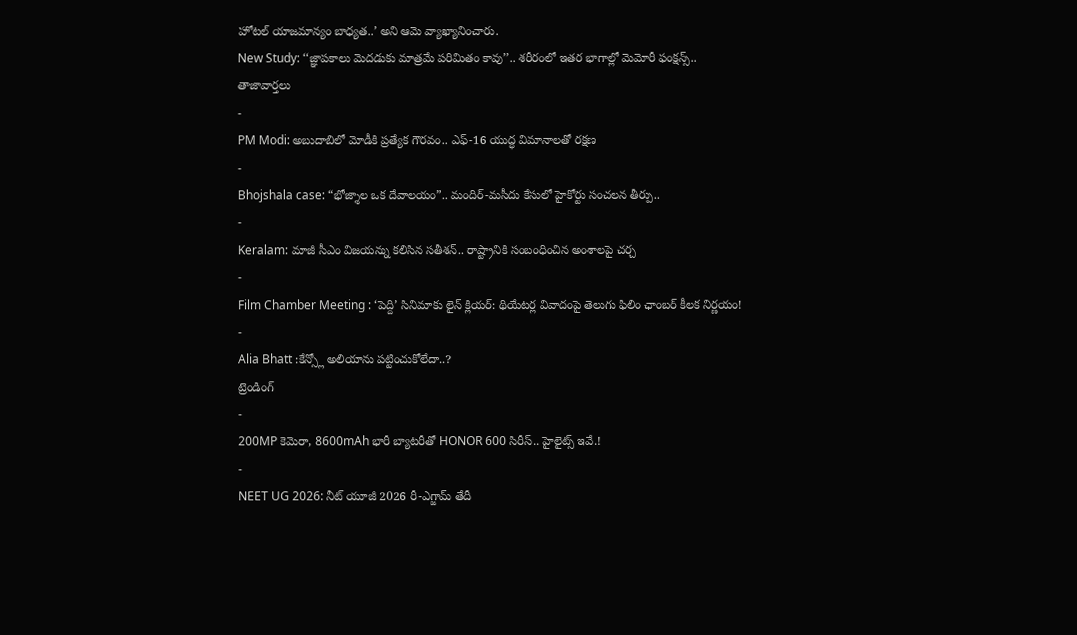హోటల్ యాజమాన్యం బాధ్యత..’ అని ఆమె వ్యాఖ్యానించారు.
New Study: ‘‘జ్ఞాపకాలు మెదడుకు మాత్రమే పరిమితం కావు’’.. శరీరంలో ఇతర భాగాల్లో మెమోరీ ఫంక్షన్స్..
తాజావార్తలు
-
PM Modi: అబుదాబిలో మోడీకి ప్రత్యేక గౌరవం.. ఎఫ్-16 యుద్ధ విమానాలతో రక్షణ
-
Bhojshala case: “భోజ్శాల ఒక దేవాలయం”.. మందిర్-మసీదు కేసులో హైకోర్టు సంచలన తీర్పు..
-
Keralam: మాజీ సీఎం విజయన్ను కలిసిన సతీశన్.. రాష్ట్రానికి సంబంధించిన అంశాలపై చర్చ
-
Film Chamber Meeting : ‘పెద్ది’ సినిమాకు లైన్ క్లియర్: థియేటర్ల వివాదంపై తెలుగు ఫిలిం ఛాంబర్ కీలక నిర్ణయం!
-
Alia Bhatt :కేన్స్లో అలియాను పట్టించుకోలేదా..?
ట్రెండింగ్
-
200MP కెమెరా, 8600mAh భారీ బ్యాటరీతో HONOR 600 సిరీస్.. హైలైట్స్ ఇవే.!
-
NEET UG 2026: నీట్ యూజీ 2026 రీ-ఎగ్జామ్ తేదీ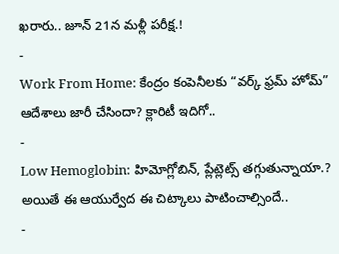ఖరారు.. జూన్ 21న మళ్లీ పరీక్ష.!
-
Work From Home: కేంద్రం కంపెనీలకు “వర్క్ ఫ్రమ్ హోమ్” ఆదేశాలు జారీ చేసిందా? క్లారిటీ ఇదిగో..
-
Low Hemoglobin: హిమోగ్లోబిన్, ప్లేట్లెట్స్ తగ్గుతున్నాయా.? అయితే ఈ ఆయుర్వేద ఈ చిట్కాలు పాటించాల్సిందే..
-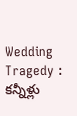Wedding Tragedy : కన్నీళ్లు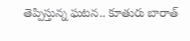తెప్పిస్తున్న ఘటన.. కూతురు బారాత్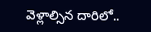వెళ్లాల్సిన దారిలో..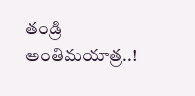తండ్రి అంతిమయాత్ర..!